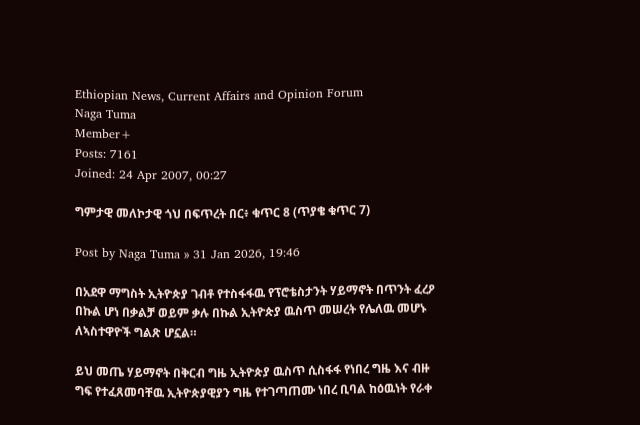Ethiopian News, Current Affairs and Opinion Forum
Naga Tuma
Member+
Posts: 7161
Joined: 24 Apr 2007, 00:27

ግምታዊ መለኮታዊ ጎህ በፍጥረት በር፥ ቁጥር 8 (ጥያቄ ቁጥር 7)

Post by Naga Tuma » 31 Jan 2026, 19:46

በአደዋ ማግስት ኢትዮጵያ ገብቶ የተስፋፋዉ የፕሮቴስታንት ሃይማኖት በጥንት ፈረዖ በኩል ሆነ በቃልቻ ወይም ቃሉ በኩል ኢትዮጵያ ዉስጥ መሠረት የሌለዉ መሆኑ ለኣስተዋዮች ግልጽ ሆኗል።

ይህ መጤ ሃይማኖት በቅርብ ግዜ ኢትዮጵያ ዉስጥ ሲስፋፋ የነበረ ግዜ እና ብዙ ግፍ የተፈጸመባቸዉ ኢትዮጵያዊያን ግዜ የተገጣጠሙ ነበረ ቢባል ከዕዉነት የራቀ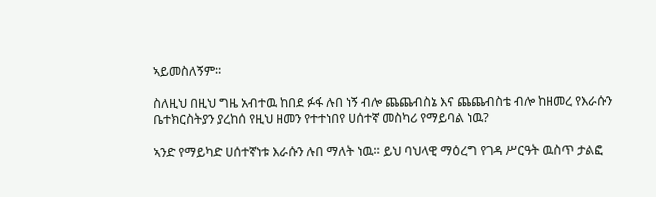ኣይመስለኝም።

ስለዚህ በዚህ ግዜ አብተዉ ከበደ ፉፋ ሉበ ነኝ ብሎ ጨጨብስኔ እና ጨጨብስቴ ብሎ ከዘመረ የእራሱን ቤተክርስትያን ያረከሰ የዚህ ዘመን የተተነበየ ሀሰተኛ መስካሪ የማይባል ነዉ?

ኣንድ የማይካድ ሀሰተኛነቱ እራሱን ሉበ ማለት ነዉ። ይህ ባህላዊ ማዕረግ የገዳ ሥርዓት ዉስጥ ታልፎ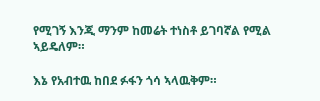የሚገኝ እንጂ ማንም ከመሬት ተነስቶ ይገባኛል የሚል ኣይዴለም።

እኔ የአብተዉ ከበደ ፉፋን ጎሳ ኣላዉቅም።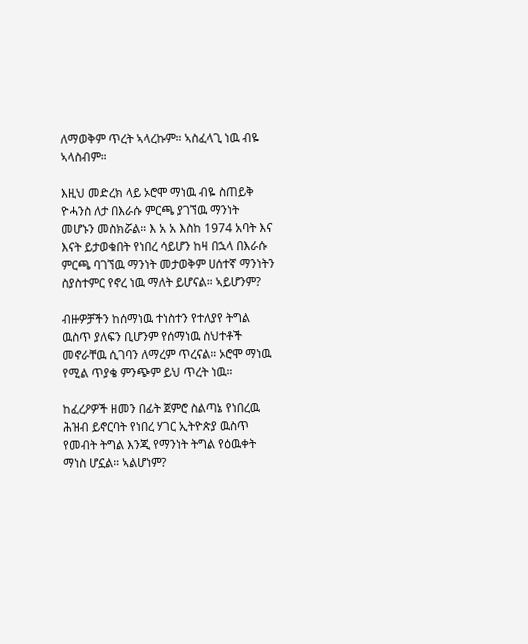ለማወቅም ጥረት ኣላረኩም። ኣስፈላጊ ነዉ ብዬ ኣላስብም።

እዚህ መድረክ ላይ ኦሮሞ ማነዉ ብዬ ስጠይቅ ዮሓንስ ለታ በእራሱ ምርጫ ያገኘዉ ማንነት መሆኑን መስክሯል። እ አ አ እስከ 1974 አባት እና እናት ይታወቁበት የነበረ ሳይሆን ከዛ በኋላ በእራሱ ምርጫ ባገኘዉ ማንነት መታወቅም ሀሰተኛ ማንነትን ስያስተምር የኖረ ነዉ ማለት ይሆናል። ኣይሆንም?

ብዙዎቻችን ከሰማነዉ ተነስተን የተለያየ ትግል ዉስጥ ያለፍን ቢሆንም የሰማነዉ ስህተቶች መኖራቸዉ ሲገባን ለማረም ጥረናል። ኦሮሞ ማነዉ የሚል ጥያቄ ምንጭም ይህ ጥረት ነዉ።

ከፈረዖዎች ዘመን በፊት ጀምሮ ስልጣኔ የነበረዉ ሕዝብ ይኖርባት የነበረ ሃገር ኢትዮጵያ ዉስጥ የመብት ትግል እንጂ የማንነት ትግል የዕዉቀት ማነስ ሆኗል። ኣልሆነም?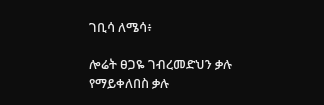ገቢሳ ለሜሳ፥

ሎሬት ፀጋዬ ገብረመድህን ቃሉ የማይቀለበስ ቃሉ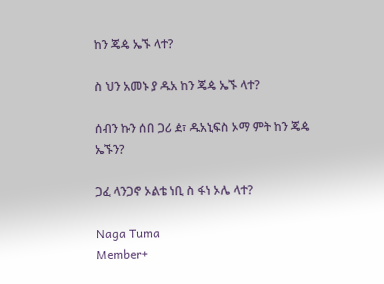ከን ጄዼ ኤኙ ላተ?

ስ ህን አመኑ ያ ዱአ ከን ጄዼ ኤኙ ላተ?

ሰብን ኩን ሰበ ጋሪ ዸ፣ ዱአኒፍስ ኦማ ምት ከን ጄዼ ኤኙን?

ጋፈ ላንጋኖ ኦልቴ ነቢ ስ ፋነ ኦሌ ላተ?

Naga Tuma
Member+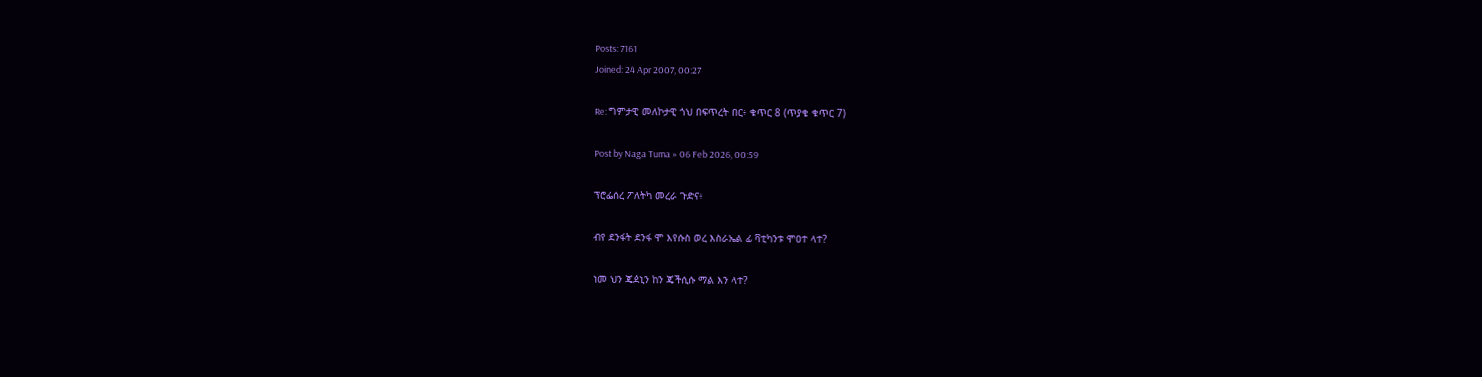Posts: 7161
Joined: 24 Apr 2007, 00:27

Re: ግምታዊ መለኮታዊ ጎህ በፍጥረት በር፥ ቁጥር 8 (ጥያቄ ቁጥር 7)

Post by Naga Tuma » 06 Feb 2026, 00:59

ፕሮፌሰረ ፖለትካ መረራ ጉድና፥

ብየ ደንፋት ደንፋ ሞ እየሱስ ወረ እስራኤል ፊ ቫቲካንቱ ሞዐተ ላተ?

ነመ ህን ጄዸኒን ከን ጄችሲሱ ማል እን ላተ?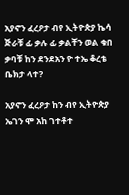አያኖን ፈረዖታ ብየ ኢትዮጵያ ኬሳ ጅራቹ ፊ ቃሉ ፊ ቃልቸን ወል ቁበ ቃባቹ ከን ደንደአን ዮ ተኤ ቆረቴ ቤክታ ላተ?

አያኖን ፈረዖታ ከን ብየ ኢትዮጵያ ኤገን ሞ አከ ገተቶተ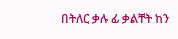በትለር ቃሉ ፊ ቃልቸት ከን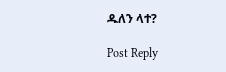ዱለን ላተ?

Post Reply